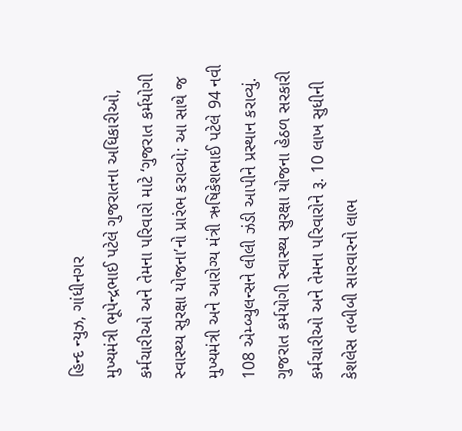હિન્દ ન્યુઝ, ગાંધીનગર
મુખ્યમંત્રી ભૂપેન્દ્રભાઈ પટેલે ગુજરાતના અધિકારીઓ, કર્મચારીઓ અને તેમના પરિવારો માટે ‘ગુજરાત કર્મયોગી સ્વાસ્થ્ય સુરક્ષા યોજના’નો પ્રારંભ કરાવ્યો; આ સાથે જ મુખ્યમંત્રી અને આરોગ્ય મંત્રી ઋષિકેશભાઈ પટેલે 94 નવી 108 એમ્બ્યુલન્સને લીલી ઝંડી આપીને પ્રસ્થાન કરાવ્યું.
ગુજરાત કર્મયોગી સ્વાસ્થ્ય સુરક્ષા યોજના હેઠળ સરકારી કર્મચારીઓ અને તેમના પરિવારોને રૂ. 10 લાખ સુધીની કેશલેસ તબીબી સારવારનો લાભ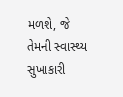મળશે, જે તેમની સ્વાસ્થ્ય સુખાકારી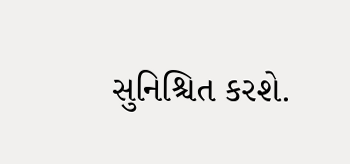સુનિશ્ચિત કરશે.